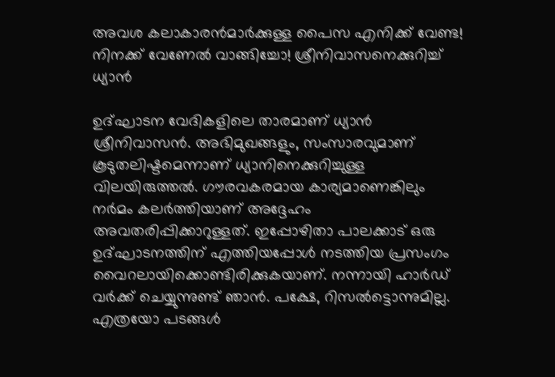അവശ കലാകാരന്‍മാര്‍ക്കുള്ള പൈസ എനിക്ക് വേണ്ട! നിനക്ക് വേണേല്‍ വാങ്ങിച്ചോ! ശ്രീനിവാസനെക്കുറിച്ച് ധ്യാന്‍

ഉദ്ഘാടന വേദികളിലെ താരമാണ് ധ്യാന്‍ ശ്രീനിവാസന്‍. അഭിമുഖങ്ങളും, സംസാരവുമാണ് കൂടുതലിഷ്ടമെന്നാണ് ധ്യാനിനെക്കുറിച്ചുള്ള വിലയിരുത്തല്‍. ഗൗരവകരമായ കാര്യമാണെങ്കിലും നര്‍മം കലര്‍ത്തിയാണ് അദ്ദേഹം അവതരിപ്പിക്കാറുള്ളത്. ഇപ്പോഴിതാ പാലക്കാട് ഒരു ഉദ്ഘാടനത്തിന് എത്തിയപ്പോള്‍ നടത്തിയ പ്രസംഗം വൈറലായിക്കൊണ്ടിരിക്കുകയാണ്. നന്നായി ഹാര്‍ഡ് വര്‍ക്ക് ചെയ്യുന്നുണ്ട് ഞാന്‍. പക്ഷേ, റിസല്‍ട്ടൊന്നുമില്ല. എത്രയോ പടങ്ങള്‍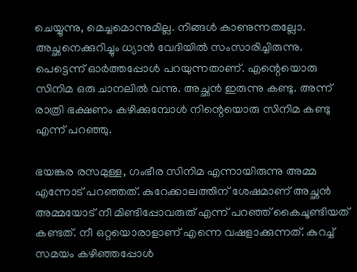ചെയ്യുന്നു, മെച്ചമൊന്നുമില്ല. നിങ്ങള്‍ കാണുന്നതല്ലോ. അച്ഛനെക്കുറിച്ചും ധ്യാന്‍ വേദിയില്‍ സംസാരിച്ചിരുന്നു. പെട്ടെന്ന് ഓര്‍ത്തപ്പോള്‍ പറയുന്നതാണ്. എന്റെയൊരു സിനിമ ഒരു ചാനലില്‍ വന്നു. അച്ഛന്‍ ഇരുന്നു കണ്ടു. അന്ന് രാത്രി ഭക്ഷണം കഴിക്കുമ്പോള്‍ നിന്റെയൊരു സിനിമ കണ്ടു എന്ന് പറഞ്ഞു.

ഭയങ്കര രസമുള്ള, ഗംഭീര സിനിമ എന്നായിരുന്നു അമ്മ എന്നോട് പറഞ്ഞത്. കുറേക്കാലത്തിന് ശേഷമാണ് അച്ഛന്‍ അമ്മയോട് നീ മിണ്ടിപ്പോവരുത് എന്ന് പറഞ്ഞ് കൈചൂണ്ടിയത് കണ്ടത്. നീ ഒറ്റയൊരാളാണ് എന്നെ വഷളാക്കുന്നത്. കുറച്ച് സമയം കഴിഞ്ഞപ്പോള്‍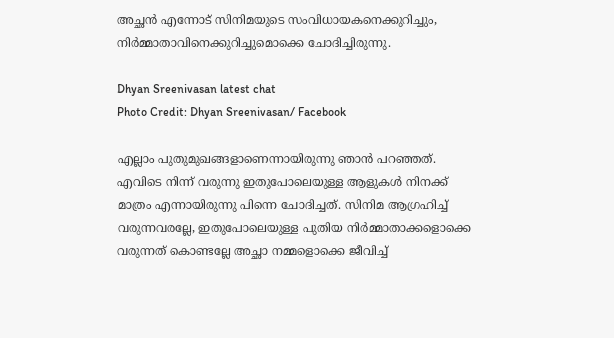അച്ഛന്‍ എന്നോട് സിനിമയുടെ സംവിധായകനെക്കുറിച്ചും, നിര്‍മ്മാതാവിനെക്കുറിച്ചുമൊക്കെ ചോദിച്ചിരുന്നു.

Dhyan Sreenivasan latest chat
Photo Credit: Dhyan Sreenivasan/ Facebook

എല്ലാം പുതുമുഖങ്ങളാണെന്നായിരുന്നു ഞാന്‍ പറഞ്ഞത്. എവിടെ നിന്ന് വരുന്നു ഇതുപോലെയുള്ള ആളുകള്‍ നിനക്ക് മാത്രം എന്നായിരുന്നു പിന്നെ ചോദിച്ചത്. സിനിമ ആഗ്രഹിച്ച് വരുന്നവരല്ലേ, ഇതുപോലെയുള്ള പുതിയ നിര്‍മ്മാതാക്കളൊക്കെ വരുന്നത് കൊണ്ടല്ലേ അച്ഛാ നമ്മളൊക്കെ ജീവിച്ച്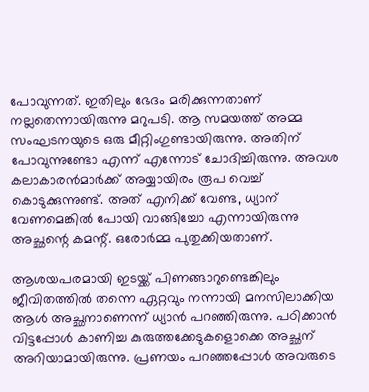പോവുന്നത്. ഇതിലും ഭേദം മരിക്കുന്നതാണ് നല്ലതെന്നായിരുന്നു മറുപടി. ആ സമയത്ത് അമ്മ സംഘടനയുടെ ഒരു മീറ്റിംഗുണ്ടായിരുന്നു. അതിന് പോവുന്നുണ്ടോ എന്ന് എന്നോട് ചോദിച്ചിരുന്നു. അവശ കലാകാരന്‍മാര്‍ക്ക് അയ്യായിരം രൂപ വെച്ച് കൊടുക്കുന്നുണ്ട്. അത് എനിക്ക് വേണ്ട, ധ്യാന് വേണമെങ്കില്‍ പോയി വാങ്ങിച്ചോ എന്നായിരുന്നു അച്ഛന്റെ കമന്റ്. ഒരോര്‍മ്മ പുതുക്കിയതാണ്.

ആശയപരമായി ഇടയ്ക്ക് പിണങ്ങാറുണ്ടെങ്കിലും ജീവിതത്തില്‍ തന്നെ ഏറ്റവും നന്നായി മനസിലാക്കിയ ആള്‍ അച്ഛനാണെന്ന് ധ്യാന്‍ പറഞ്ഞിരുന്നു. പഠിക്കാന്‍ വിട്ടപ്പോള്‍ കാണിച്ച കുരുത്തക്കേടുകളൊക്കെ അച്ഛന് അറിയാമായിരുന്നു. പ്രണയം പറഞ്ഞപ്പോള്‍ അവരുടെ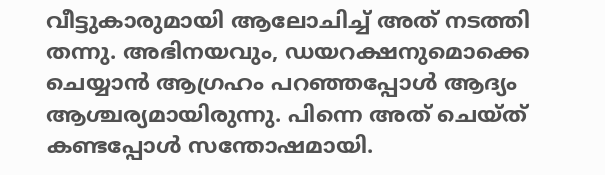വീട്ടുകാരുമായി ആലോചിച്ച് അത് നടത്തി തന്നു. അഭിനയവും, ഡയറക്ഷനുമൊക്കെ ചെയ്യാന്‍ ആഗ്രഹം പറഞ്ഞപ്പോള്‍ ആദ്യം ആശ്ചര്യമായിരുന്നു. പിന്നെ അത് ചെയ്ത് കണ്ടപ്പോള്‍ സന്തോഷമായി.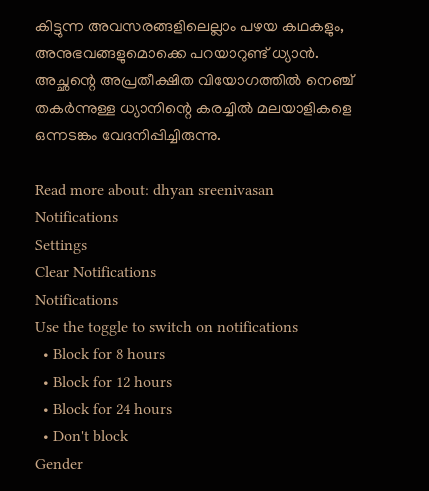കിട്ടുന്ന അവസരങ്ങളിലെല്ലാം പഴയ കഥകളും, അനുഭവങ്ങളുമൊക്കെ പറയാറുണ്ട് ധ്യാന്‍. അച്ഛന്റെ അപ്രതീക്ഷിത വിയോഗത്തില്‍ നെഞ്ച് തകര്‍ന്നുള്ള ധ്യാനിന്റെ കരച്ചില്‍ മലയാളികളെ ഒന്നടങ്കം വേദനിപ്പിച്ചിരുന്നു.

Read more about: dhyan sreenivasan
Notifications
Settings
Clear Notifications
Notifications
Use the toggle to switch on notifications
  • Block for 8 hours
  • Block for 12 hours
  • Block for 24 hours
  • Don't block
Gender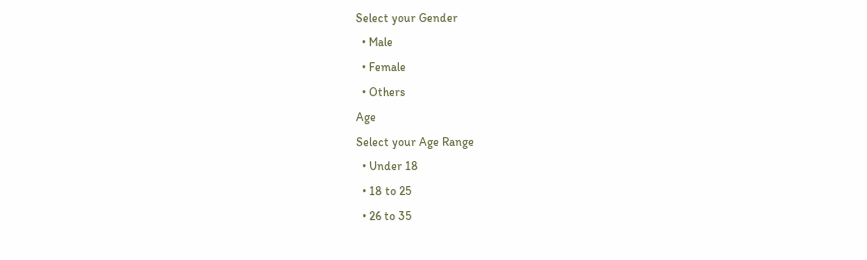Select your Gender
  • Male
  • Female
  • Others
Age
Select your Age Range
  • Under 18
  • 18 to 25
  • 26 to 35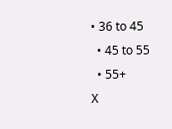• 36 to 45
  • 45 to 55
  • 55+
X